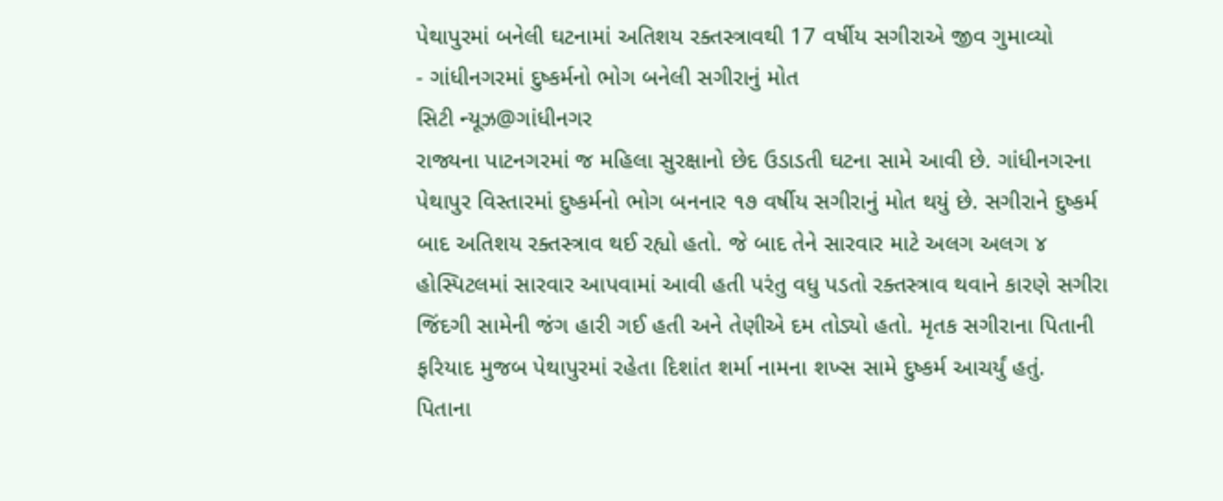પેથાપુરમાં બનેલી ઘટનામાં અતિશય રક્તસ્ત્રાવથી 17 વર્ષીય સગીરાએ જીવ ગુમાવ્યો
- ગાંધીનગરમાં દુષ્કર્મનો ભોગ બનેલી સગીરાનું મોત
સિટી ન્યૂઝ@ગાંધીનગર
રાજ્યના પાટનગરમાં જ મહિલા સુરક્ષાનો છેદ ઉડાડતી ઘટના સામે આવી છે. ગાંધીનગરના પેથાપુર વિસ્તારમાં દુષ્કર્મનો ભોગ બનનાર ૧૭ વર્ષીય સગીરાનું મોત થયું છે. સગીરાને દુષ્કર્મ બાદ અતિશય રક્તસ્ત્રાવ થઈ રહ્યો હતો. જે બાદ તેને સારવાર માટે અલગ અલગ ૪ હોસ્પિટલમાં સારવાર આપવામાં આવી હતી પરંતુ વધુ પડતો રક્તસ્ત્રાવ થવાને કારણે સગીરા જિંદગી સામેની જંગ હારી ગઈ હતી અને તેણીએ દમ તોડ્યો હતો. મૃતક સગીરાના પિતાની ફરિયાદ મુજબ પેથાપુરમાં રહેતા દિશાંત શર્મા નામના શખ્સ સામે દુષ્કર્મ આચર્યું હતું.
પિતાના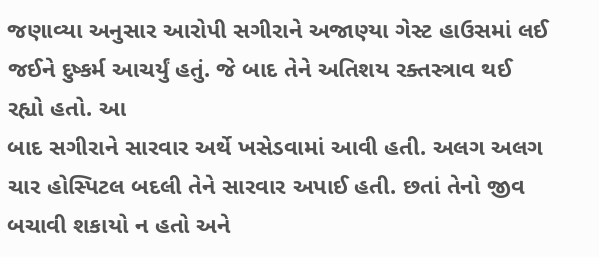જણાવ્યા અનુસાર આરોપી સગીરાને અજાણ્યા ગેસ્ટ હાઉસમાં લઈ જઈને દુષ્કર્મ આચર્યું હતું. જે બાદ તેને અતિશય રક્તસ્ત્રાવ થઈ રહ્યો હતો. આ
બાદ સગીરાને સારવાર અર્થે ખસેડવામાં આવી હતી. અલગ અલગ ચાર હોસ્પિટલ બદલી તેને સારવાર અપાઈ હતી. છતાં તેનો જીવ બચાવી શકાયો ન હતો અને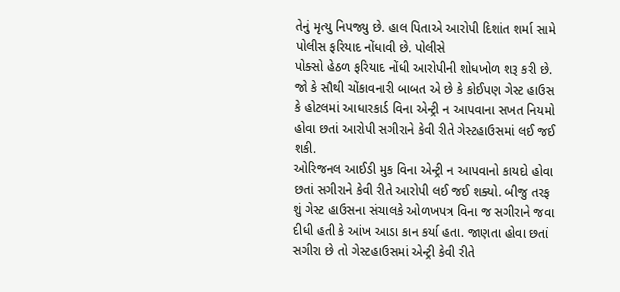તેનું મૃત્યુ નિપજ્યુ છે. હાલ પિતાએ આરોપી દિશાંત શર્મા સામે પોલીસ ફરિયાદ નોંધાવી છે. પોલીસે
પોક્સો હેઠળ ફરિયાદ નોંધી આરોપીની શોધખોળ શરૂ કરી છે. જો કે સૌથી ચોંકાવનારી બાબત એ છે કે કોઈપણ ગેસ્ટ હાઉસ કે હોટલમાં આધારકાર્ડ વિના એન્ટ્રી ન આપવાના સખત નિયમો હોવા છતાં આરોપી સગીરાને કેવી રીતે ગેસ્ટહાઉસમાં લઈ જઈ શકી.
ઓરિજનલ આઈડી મુક વિના એન્ટ્રી ન આપવાનો કાયદો હોવા છતાં સગીરાને કેવી રીતે આરોપી લઈ જઈ શક્યો. બીજુ તરફ શું ગેસ્ટ હાઉસના સંચાલકે ઓળખપત્ર વિના જ સગીરાને જવા દીધી હતી કે આંખ આડા કાન કર્યા હતા. જાણતા હોવા છતાં સગીરા છે તો ગેસ્ટહાઉસમાં એન્ટ્રી કેવી રીતે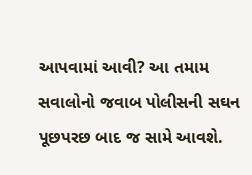આપવામાં આવી? આ તમામ સવાલોનો જવાબ પોલીસની સઘન પૂછપરછ બાદ જ સામે આવશે.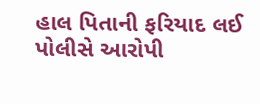હાલ પિતાની ફરિયાદ લઈ પોલીસે આરોપી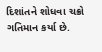દિશાંતને શોધવા ચક્રો ગતિમાન કર્યા છે.